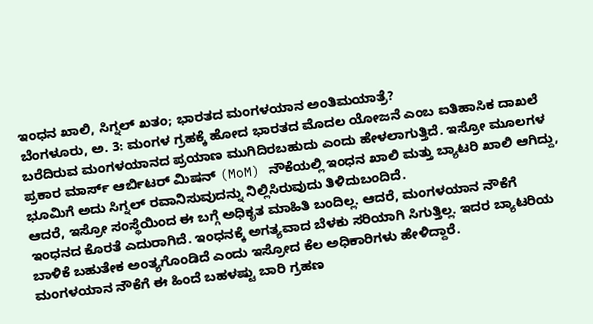ಇಂಧನ ಖಾಲಿ, ಸಿಗ್ನಲ್ ಖತಂ; ಭಾರತದ ಮಂಗಳಯಾನ ಅಂತಿಮಯಾತ್ರೆ?
ಬೆಂಗಳೂರು, ಅ. 3: ಮಂಗಳ ಗ್ರಹಕ್ಕೆ ಹೋದ ಭಾರತದ ಮೊದಲ ಯೋಜನೆ ಎಂಬ ಐತಿಹಾಸಿಕ ದಾಖಲೆ ಬರೆದಿರುವ ಮಂಗಳಯಾನದ ಪ್ರಯಾಣ ಮುಗಿದಿರಬಹುದು ಎಂದು ಹೇಳಲಾಗುತ್ತಿದೆ. ಇಸ್ರೋ ಮೂಲಗಳ ಪ್ರಕಾರ ಮಾರ್ಸ್ ಆರ್ಬಿಟರ್ ಮಿಷನ್ (MoM) ನೌಕೆಯಲ್ಲಿ ಇಂಧನ ಖಾಲಿ ಮತ್ತು ಬ್ಯಾಟರಿ ಖಾಲಿ ಆಗಿದ್ದು, ಭೂಮಿಗೆ ಅದು ಸಿಗ್ನಲ್ ರವಾನಿಸುವುದನ್ನು ನಿಲ್ಲಿಸಿರುವುದು ತಿಳಿದುಬಂದಿದೆ.
ಆದರೆ, ಇಸ್ರೋ ಸಂಸ್ಥೆಯಿಂದ ಈ ಬಗ್ಗೆ ಅಧಿಕೃತ ಮಾಹಿತಿ ಬಂದಿಲ್ಲ. ಆದರೆ, ಮಂಗಳಯಾನ ನೌಕೆಗೆ ಇಂಧನದ ಕೊರತೆ ಎದುರಾಗಿದೆ. ಇಂಧನಕ್ಕೆ ಅಗತ್ಯವಾದ ಬೆಳಕು ಸರಿಯಾಗಿ ಸಿಗುತ್ತಿಲ್ಲ. ಇದರ ಬ್ಯಾಟರಿಯ ಬಾಳಿಕೆ ಬಹುತೇಕ ಅಂತ್ಯಗೊಂಡಿದೆ ಎಂದು ಇಸ್ರೋದ ಕೆಲ ಅಧಿಕಾರಿಗಳು ಹೇಳಿದ್ದಾರೆ.
ಮಂಗಳಯಾನ ನೌಕೆಗೆ ಈ ಹಿಂದೆ ಬಹಳಷ್ಟು ಬಾರಿ ಗ್ರಹಣ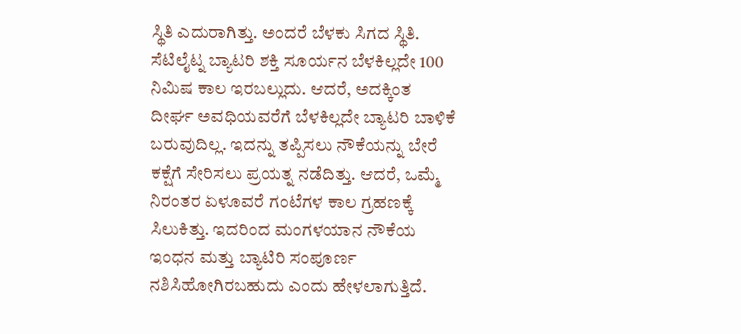ಸ್ಥಿತಿ ಎದುರಾಗಿತ್ತು. ಅಂದರೆ ಬೆಳಕು ಸಿಗದ ಸ್ಥಿತಿ. ಸೆಟಿಲೈಟ್ನ ಬ್ಯಾಟರಿ ಶಕ್ತಿ ಸೂರ್ಯನ ಬೆಳಕಿಲ್ಲದೇ 100 ನಿಮಿಷ ಕಾಲ ಇರಬಲ್ಲುದು. ಆದರೆ, ಅದಕ್ಕಿಂತ ದೀರ್ಘ ಅವಧಿಯವರೆಗೆ ಬೆಳಕಿಲ್ಲದೇ ಬ್ಯಾಟರಿ ಬಾಳಿಕೆ ಬರುವುದಿಲ್ಲ. ಇದನ್ನು ತಪ್ಪಿಸಲು ನೌಕೆಯನ್ನು ಬೇರೆ ಕಕ್ಷೆಗೆ ಸೇರಿಸಲು ಪ್ರಯತ್ನ ನಡೆದಿತ್ತು. ಆದರೆ, ಒಮ್ಮೆ ನಿರಂತರ ಏಳೂವರೆ ಗಂಟೆಗಳ ಕಾಲ ಗ್ರಹಣಕ್ಕೆ ಸಿಲುಕಿತ್ತು. ಇದರಿಂದ ಮಂಗಳಯಾನ ನೌಕೆಯ ಇಂಧನ ಮತ್ತು ಬ್ಯಾಟಿರಿ ಸಂಪೂರ್ಣ ನಶಿಸಿಹೋಗಿರಬಹುದು ಎಂದು ಹೇಳಲಾಗುತ್ತಿದೆ.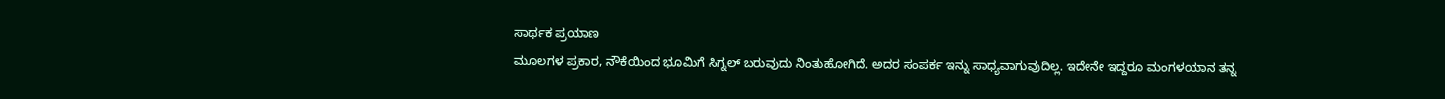ಸಾರ್ಥಕ ಪ್ರಯಾಣ
ಮೂಲಗಳ ಪ್ರಕಾರ, ನೌಕೆಯಿಂದ ಭೂಮಿಗೆ ಸಿಗ್ನಲ್ ಬರುವುದು ನಿಂತುಹೋಗಿದೆ. ಅದರ ಸಂಪರ್ಕ ಇನ್ನು ಸಾಧ್ಯವಾಗುವುದಿಲ್ಲ. ಇದೇನೇ ಇದ್ದರೂ ಮಂಗಳಯಾನ ತನ್ನ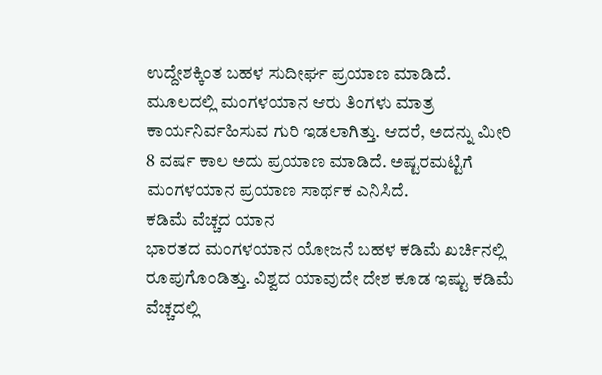ಉದ್ದೇಶಕ್ಕಿಂತ ಬಹಳ ಸುದೀರ್ಘ ಪ್ರಯಾಣ ಮಾಡಿದೆ. ಮೂಲದಲ್ಲಿ ಮಂಗಳಯಾನ ಆರು ತಿಂಗಳು ಮಾತ್ರ ಕಾರ್ಯನಿರ್ವಹಿಸುವ ಗುರಿ ಇಡಲಾಗಿತ್ತು. ಆದರೆ, ಅದನ್ನು ಮೀರಿ 8 ವರ್ಷ ಕಾಲ ಅದು ಪ್ರಯಾಣ ಮಾಡಿದೆ. ಅಷ್ಟರಮಟ್ಟಿಗೆ ಮಂಗಳಯಾನ ಪ್ರಯಾಣ ಸಾರ್ಥಕ ಎನಿಸಿದೆ.
ಕಡಿಮೆ ವೆಚ್ಚದ ಯಾನ
ಭಾರತದ ಮಂಗಳಯಾನ ಯೋಜನೆ ಬಹಳ ಕಡಿಮೆ ಖರ್ಚಿನಲ್ಲಿ ರೂಪುಗೊಂಡಿತ್ತು. ವಿಶ್ವದ ಯಾವುದೇ ದೇಶ ಕೂಡ ಇಷ್ಟು ಕಡಿಮೆ ವೆಚ್ಚದಲ್ಲಿ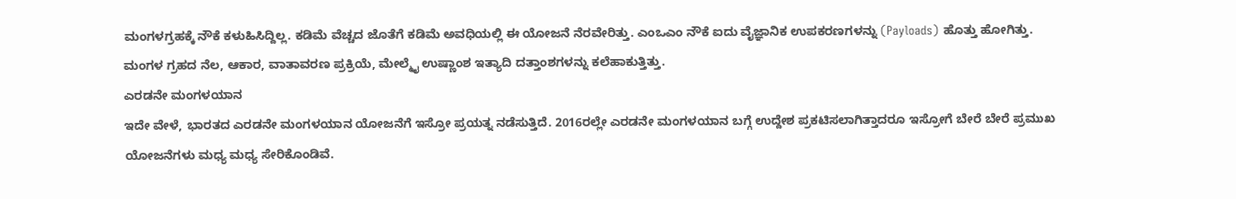ಮಂಗಳಗ್ರಹಕ್ಕೆ ನೌಕೆ ಕಳುಹಿಸಿದ್ದಿಲ್ಲ. ಕಡಿಮೆ ವೆಚ್ಚದ ಜೊತೆಗೆ ಕಡಿಮೆ ಅವಧಿಯಲ್ಲಿ ಈ ಯೋಜನೆ ನೆರವೇರಿತ್ತು. ಎಂಒಎಂ ನೌಕೆ ಐದು ವೈಜ್ಞಾನಿಕ ಉಪಕರಣಗಳನ್ನು (Payloads) ಹೊತ್ತು ಹೋಗಿತ್ತು. ಮಂಗಳ ಗ್ರಹದ ನೆಲ, ಆಕಾರ, ವಾತಾವರಣ ಪ್ರಕ್ರಿಯೆ, ಮೇಲ್ಮೈ ಉಷ್ಣಾಂಶ ಇತ್ಯಾದಿ ದತ್ತಾಂಶಗಳನ್ನು ಕಲೆಹಾಕುತ್ತಿತ್ತು.
ಎರಡನೇ ಮಂಗಳಯಾನ
ಇದೇ ವೇಳೆ, ಭಾರತದ ಎರಡನೇ ಮಂಗಳಯಾನ ಯೋಜನೆಗೆ ಇಸ್ರೋ ಪ್ರಯತ್ನ ನಡೆಸುತ್ತಿದೆ. 2016ರಲ್ಲೇ ಎರಡನೇ ಮಂಗಳಯಾನ ಬಗ್ಗೆ ಉದ್ದೇಶ ಪ್ರಕಟಿಸಲಾಗಿತ್ತಾದರೂ ಇಸ್ರೋಗೆ ಬೇರೆ ಬೇರೆ ಪ್ರಮುಖ ಯೋಜನೆಗಳು ಮಧ್ಯ ಮಧ್ಯ ಸೇರಿಕೊಂಡಿವೆ.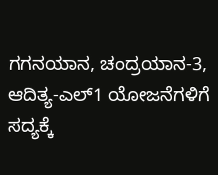ಗಗನಯಾನ, ಚಂದ್ರಯಾನ-3, ಆದಿತ್ಯ-ಎಲ್1 ಯೋಜನೆಗಳಿಗೆ ಸದ್ಯಕ್ಕೆ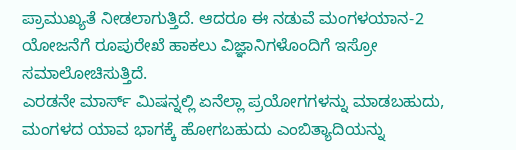ಪ್ರಾಮುಖ್ಯತೆ ನೀಡಲಾಗುತ್ತಿದೆ. ಆದರೂ ಈ ನಡುವೆ ಮಂಗಳಯಾನ-2 ಯೋಜನೆಗೆ ರೂಪುರೇಖೆ ಹಾಕಲು ವಿಜ್ಞಾನಿಗಳೊಂದಿಗೆ ಇಸ್ರೋ ಸಮಾಲೋಚಿಸುತ್ತಿದೆ.
ಎರಡನೇ ಮಾರ್ಸ್ ಮಿಷನ್ನಲ್ಲಿ ಏನೆಲ್ಲಾ ಪ್ರಯೋಗಗಳನ್ನು ಮಾಡಬಹುದು, ಮಂಗಳದ ಯಾವ ಭಾಗಕ್ಕೆ ಹೋಗಬಹುದು ಎಂಬಿತ್ಯಾದಿಯನ್ನು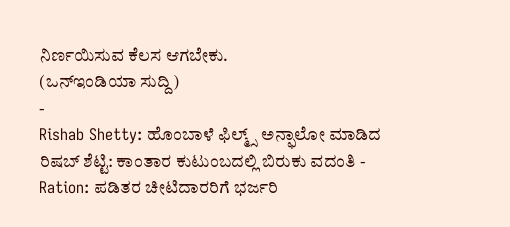ನಿರ್ಣಯಿಸುವ ಕೆಲಸ ಆಗಬೇಕು.
(ಒನ್ಇಂಡಿಯಾ ಸುದ್ದಿ)
-
Rishab Shetty: ಹೊಂಬಾಳೆ ಫಿಲ್ಮ್ಸ್ ಅನ್ಫಾಲೋ ಮಾಡಿದ ರಿಷಬ್ ಶೆಟ್ಟಿ: ಕಾಂತಾರ ಕುಟುಂಬದಲ್ಲಿ ಬಿರುಕು ವದಂತಿ -
Ration: ಪಡಿತರ ಚೀಟಿದಾರರಿಗೆ ಭರ್ಜರಿ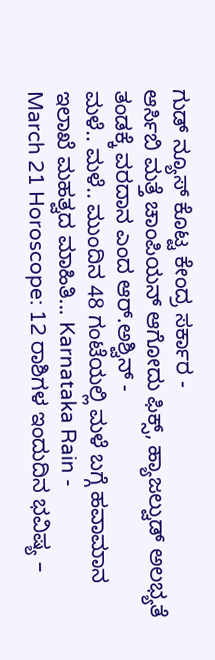ಗುಡ್ ನ್ಯೂಸ್ ಕೊಟ್ಟ ಕೇಂದ್ರ ಸರ್ಕಾರ -
ಆರ್ಸಿಬಿ ಮತ್ತೆ ಚಾಂಪಿಯನ್ ಆಗೋದು ಫಿಕ್ಸ್, ಹ್ಯಾಜಲ್ವುಡ್ ಅಲಭ್ಯತೆ ತಂಡಕ್ಕೆ ವರದಾನ ಎಂದ ಆರ್.ಅಶ್ವಿನ್ -
ಮಳೆ.. ಮಳೆ.. ಮುಂದಿನ 48 ಗಂಟೆಯಲ್ಲಿ ಮಳೆ ಬಗ್ಗೆ ಹವಾಮಾನ ಇಲಾಖೆ ಮಹತ್ವದ ಮಾಹಿತಿ... Karnataka Rain -
March 21 Horoscope: 12 ರಾಶಿಗಳ ಇಂದುದಿನ ಭವಿಷ್ಯ –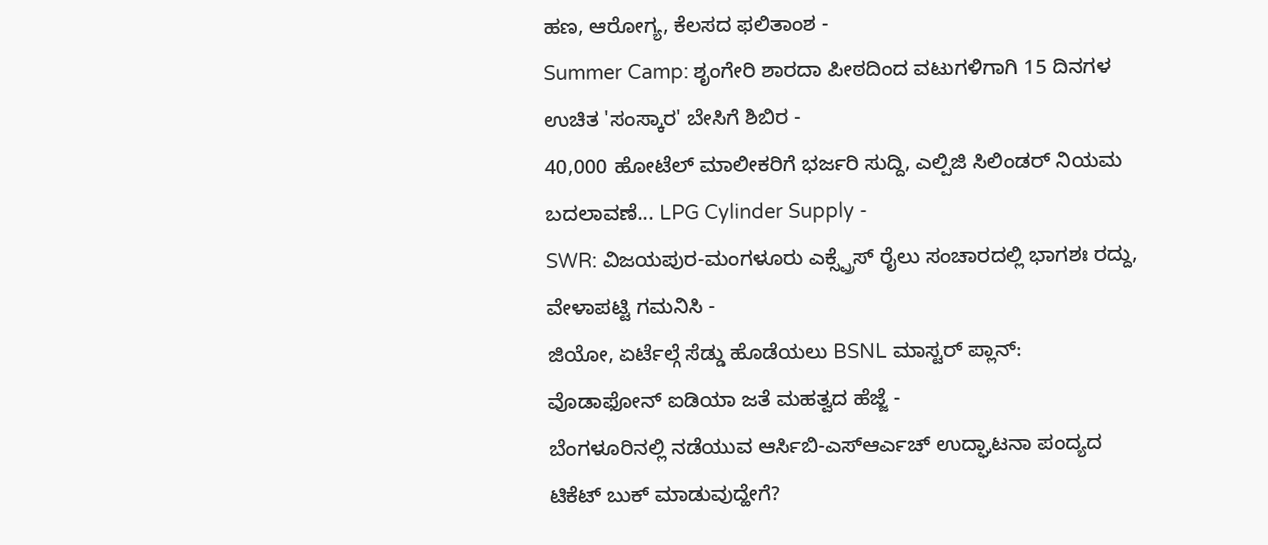ಹಣ, ಆರೋಗ್ಯ, ಕೆಲಸದ ಫಲಿತಾಂಶ -
Summer Camp: ಶೃಂಗೇರಿ ಶಾರದಾ ಪೀಠದಿಂದ ವಟುಗಳಿಗಾಗಿ 15 ದಿನಗಳ ಉಚಿತ 'ಸಂಸ್ಕಾರ' ಬೇಸಿಗೆ ಶಿಬಿರ -
40,000 ಹೋಟೆಲ್ ಮಾಲೀಕರಿಗೆ ಭರ್ಜರಿ ಸುದ್ದಿ, ಎಲ್ಪಿಜಿ ಸಿಲಿಂಡರ್ ನಿಯಮ ಬದಲಾವಣೆ... LPG Cylinder Supply -
SWR: ವಿಜಯಪುರ-ಮಂಗಳೂರು ಎಕ್ಸ್ಪ್ರೆಸ್ ರೈಲು ಸಂಚಾರದಲ್ಲಿ ಭಾಗಶಃ ರದ್ದು, ವೇಳಾಪಟ್ಟಿ ಗಮನಿಸಿ -
ಜಿಯೋ, ಏರ್ಟೆಲ್ಗೆ ಸೆಡ್ಡು ಹೊಡೆಯಲು BSNL ಮಾಸ್ಟರ್ ಪ್ಲಾನ್: ವೊಡಾಫೋನ್ ಐಡಿಯಾ ಜತೆ ಮಹತ್ವದ ಹೆಜ್ಜೆ -
ಬೆಂಗಳೂರಿನಲ್ಲಿ ನಡೆಯುವ ಆರ್ಸಿಬಿ-ಎಸ್ಆರ್ಎಚ್ ಉದ್ಘಾಟನಾ ಪಂದ್ಯದ ಟಿಕೆಟ್ ಬುಕ್ ಮಾಡುವುದ್ಹೇಗೆ?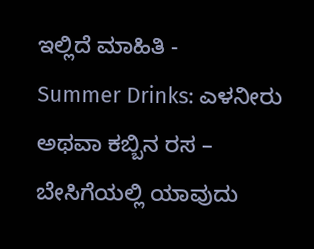ಇಲ್ಲಿದೆ ಮಾಹಿತಿ -
Summer Drinks: ಎಳನೀರು ಅಥವಾ ಕಬ್ಬಿನ ರಸ – ಬೇಸಿಗೆಯಲ್ಲಿ ಯಾವುದು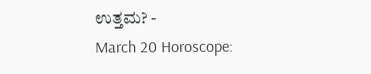ಉತ್ತಮ? -
March 20 Horoscope: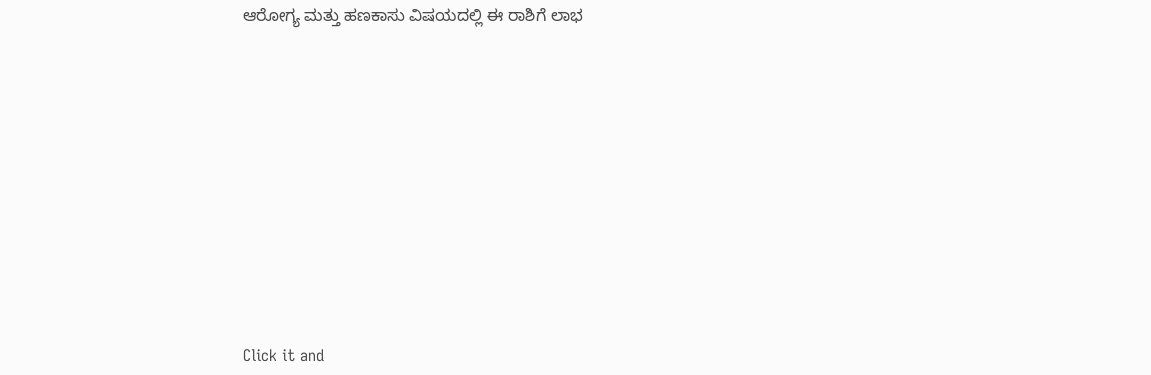ಆರೋಗ್ಯ ಮತ್ತು ಹಣಕಾಸು ವಿಷಯದಲ್ಲಿ ಈ ರಾಶಿಗೆ ಲಾಭ












Click it and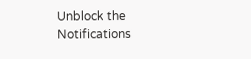Unblock the Notifications